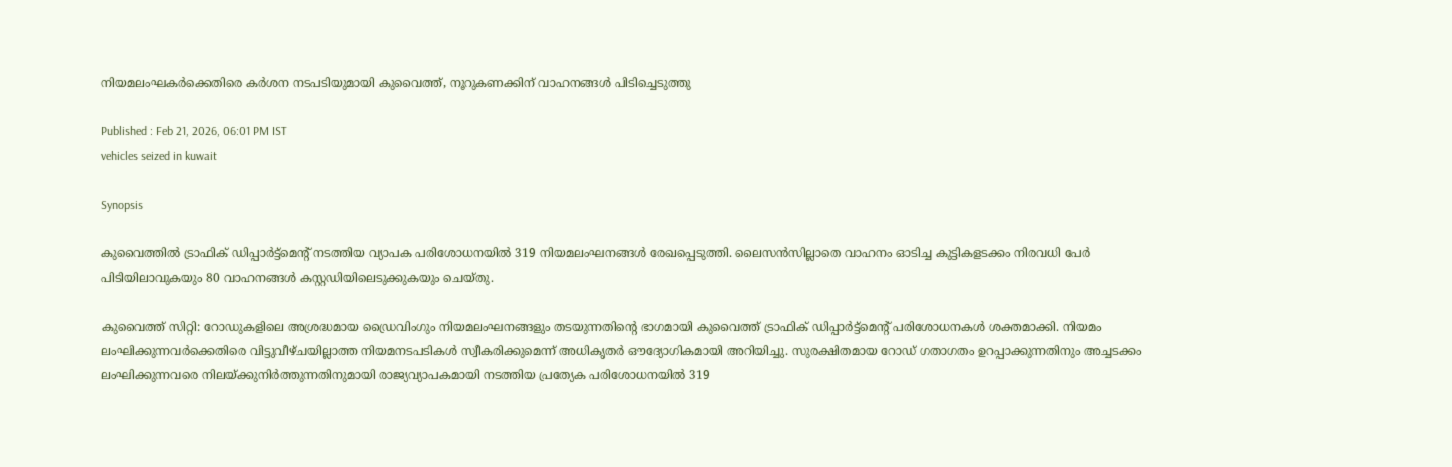നിയമലംഘകർക്കെതിരെ കർശന നടപടിയുമായി കുവൈത്ത്, നൂറുകണക്കിന് വാഹനങ്ങൾ പിടിച്ചെടുത്തു

Published : Feb 21, 2026, 06:01 PM IST
vehicles seized in kuwait

Synopsis

കുവൈത്തിൽ ട്രാഫിക് ഡിപ്പാർട്ട്‌മെന്റ് നടത്തിയ വ്യാപക പരിശോധനയിൽ 319 നിയമലംഘനങ്ങൾ രേഖപ്പെടുത്തി. ലൈസൻസില്ലാതെ വാഹനം ഓടിച്ച കുട്ടികളടക്കം നിരവധി പേർ പിടിയിലാവുകയും 80 വാഹനങ്ങൾ കസ്റ്റഡിയിലെടുക്കുകയും ചെയ്തു.

കുവൈത്ത് സിറ്റി: റോഡുകളിലെ അശ്രദ്ധമായ ഡ്രൈവിംഗും നിയമലംഘനങ്ങളും തടയുന്നതിന്റെ ഭാഗമായി കുവൈത്ത് ട്രാഫിക് ഡിപ്പാർട്ട്‌മെന്റ് പരിശോധനകൾ ശക്തമാക്കി. നിയമം ലംഘിക്കുന്നവർക്കെതിരെ വിട്ടുവീഴ്ചയില്ലാത്ത നിയമനടപടികൾ സ്വീകരിക്കുമെന്ന് അധികൃതർ ഔദ്യോഗികമായി അറിയിച്ചു. സുരക്ഷിതമായ റോഡ് ഗതാഗതം ഉറപ്പാക്കുന്നതിനും അച്ചടക്കം ലംഘിക്കുന്നവരെ നിലയ്ക്കുനിർത്തുന്നതിനുമായി രാജ്യവ്യാപകമായി നടത്തിയ പ്രത്യേക പരിശോധനയിൽ 319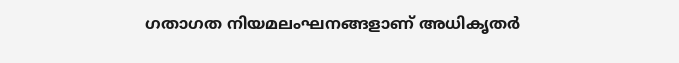ഗതാഗത നിയമലംഘനങ്ങളാണ് അധികൃതർ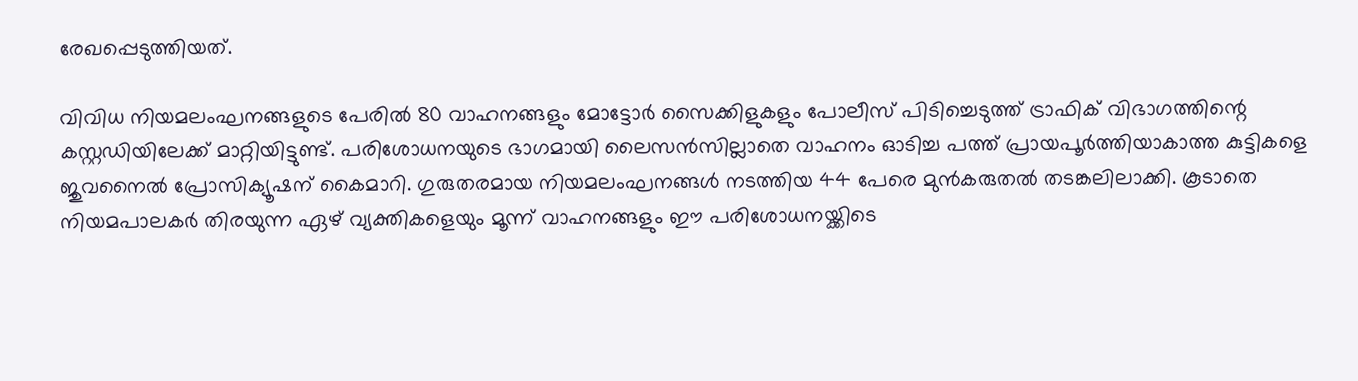രേഖപ്പെടുത്തിയത്.

വിവിധ നിയമലംഘനങ്ങളുടെ പേരിൽ 80 വാഹനങ്ങളും മോട്ടോർ സൈക്കിളുകളും പോലീസ് പിടിച്ചെടുത്ത് ട്രാഫിക് വിഭാഗത്തിന്റെ കസ്റ്റഡിയിലേക്ക് മാറ്റിയിട്ടുണ്ട്. പരിശോധനയുടെ ഭാഗമായി ലൈസൻസില്ലാതെ വാഹനം ഓടിച്ച പത്ത് പ്രായപൂർത്തിയാകാത്ത കുട്ടികളെ ജുവനൈൽ പ്രോസിക്യൂഷന് കൈമാറി. ഗുരുതരമായ നിയമലംഘനങ്ങൾ നടത്തിയ 44 പേരെ മുൻകരുതൽ തടങ്കലിലാക്കി. കൂടാതെ നിയമപാലകർ തിരയുന്ന ഏഴ് വ്യക്തികളെയും മൂന്ന് വാഹനങ്ങളും ഈ പരിശോധനയ്ക്കിടെ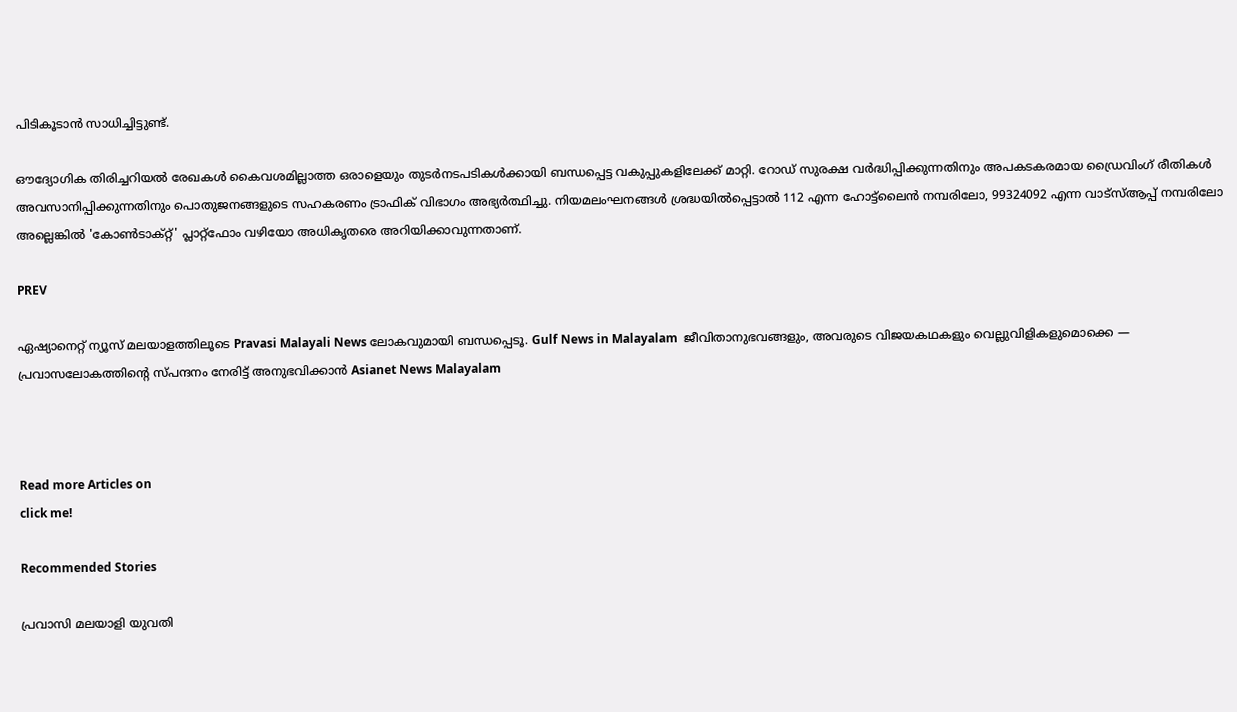പിടികൂടാൻ സാധിച്ചിട്ടുണ്ട്.

ഔദ്യോഗിക തിരിച്ചറിയൽ രേഖകൾ കൈവശമില്ലാത്ത ഒരാളെയും തുടർനടപടികൾക്കായി ബന്ധപ്പെട്ട വകുപ്പുകളിലേക്ക് മാറ്റി. റോഡ് സുരക്ഷ വർദ്ധിപ്പിക്കുന്നതിനും അപകടകരമായ ഡ്രൈവിംഗ് രീതികൾ അവസാനിപ്പിക്കുന്നതിനും പൊതുജനങ്ങളുടെ സഹകരണം ട്രാഫിക് വിഭാഗം അഭ്യർത്ഥിച്ചു. നിയമലംഘനങ്ങൾ ശ്രദ്ധയിൽപ്പെട്ടാൽ 112 എന്ന ഹോട്ട്‌ലൈൻ നമ്പരിലോ, 99324092 എന്ന വാട്‌സ്ആപ്പ് നമ്പരിലോ അല്ലെങ്കിൽ 'കോൺടാക്റ്റ്' പ്ലാറ്റ്‌ഫോം വഴിയോ അധികൃതരെ അറിയിക്കാവുന്നതാണ്.

PREV

ഏഷ്യാനെറ്റ് ന്യൂസ് മലയാളത്തിലൂടെ Pravasi Malayali News ലോകവുമായി ബന്ധപ്പെടൂ. Gulf News in Malayalam  ജീവിതാനുഭവങ്ങളും, അവരുടെ വിജയകഥകളും വെല്ലുവിളികളുമൊക്കെ — പ്രവാസലോകത്തിന്റെ സ്പന്ദനം നേരിട്ട് അനുഭവിക്കാൻ Asianet News Malayalam



Read more Articles on
click me!

Recommended Stories

പ്രവാസി മലയാളി യുവതി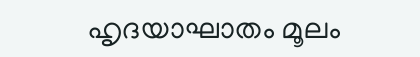ഹൃദയാഘാതം മൂലം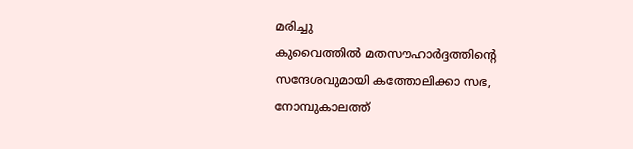മരിച്ചു
കുവൈത്തിൽ മതസൗഹാർദ്ദത്തിന്റെ സന്ദേശവുമായി കത്തോലിക്കാ സഭ, നോമ്പുകാലത്ത്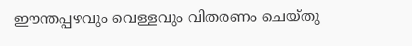ഈന്തപ്പഴവും വെള്ളവും വിതരണം ചെയ്തു